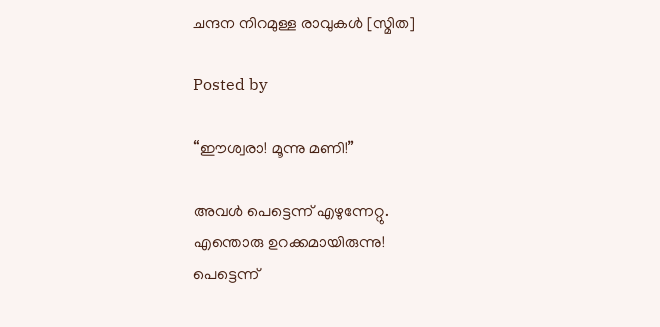ചന്ദന നിറമുള്ള രാവുകള്‍ [സ്മിത]

Posted by

“ഈശ്വരാ! മൂന്നു മണി!”

അവള്‍ പെട്ടെന്ന് എഴുന്നേറ്റു.
എന്തൊരു ഉറക്കമായിരുന്നു!
പെട്ടെന്ന്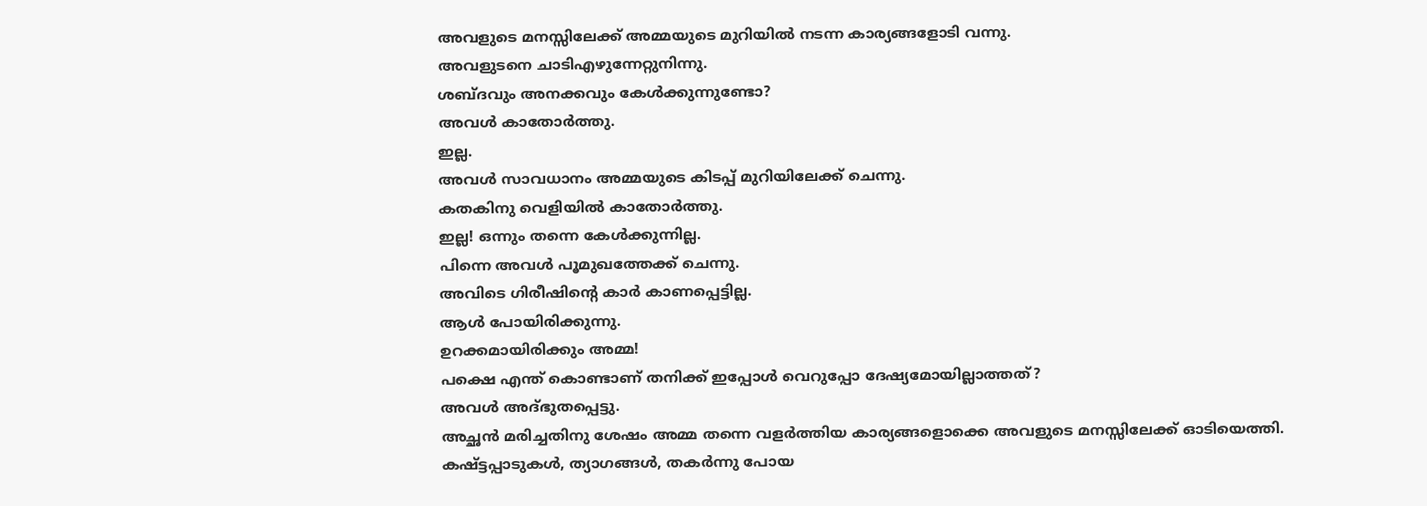അവളുടെ മനസ്സിലേക്ക് അമ്മയുടെ മുറിയില്‍ നടന്ന കാര്യങ്ങളോടി വന്നു.
അവളുടനെ ചാടിഎഴുന്നേറ്റുനിന്നു.
ശബ്ദവും അനക്കവും കേള്‍ക്കുന്നുണ്ടോ?
അവള്‍ കാതോര്‍ത്തു.
ഇല്ല.
അവള്‍ സാവധാനം അമ്മയുടെ കിടപ്പ് മുറിയിലേക്ക് ചെന്നു.
കതകിനു വെളിയില്‍ കാതോര്‍ത്തു.
ഇല്ല! ഒന്നും തന്നെ കേള്‍ക്കുന്നില്ല.
പിന്നെ അവള്‍ പൂമുഖത്തേക്ക്‌ ചെന്നു.
അവിടെ ഗിരീഷിന്‍റെ കാര്‍ കാണപ്പെട്ടില്ല.
ആള്‍ പോയിരിക്കുന്നു.
ഉറക്കമായിരിക്കും അമ്മ!
പക്ഷെ എന്ത് കൊണ്ടാണ് തനിക്ക് ഇപ്പോള്‍ വെറുപ്പോ ദേഷ്യമോയില്ലാത്തത്?
അവള്‍ അദ്ഭുതപ്പെട്ടു.
അച്ഛന്‍ മരിച്ചതിനു ശേഷം അമ്മ തന്നെ വളര്‍ത്തിയ കാര്യങ്ങളൊക്കെ അവളുടെ മനസ്സിലേക്ക് ഓടിയെത്തി.
കഷ്ട്ടപ്പാടുകള്‍, ത്യാഗങ്ങള്‍, തകര്‍ന്നു പോയ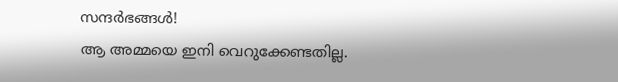സന്ദര്‍ഭങ്ങള്‍!
ആ അമ്മയെ ഇനി വെറുക്കേണ്ടതില്ല.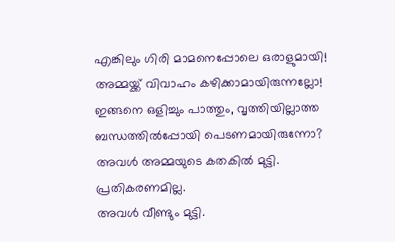എങ്കിലും ഗിരി മാമനെപ്പോലെ ഒരാളുമായി!
അമ്മയ്ക്ക് വിവാഹം കഴിക്കാമായിരുന്നല്ലോ!
ഇങ്ങനെ ഒളിച്ചും പാത്തും, വൃത്തിയില്ലാത്ത ബന്ധത്തില്‍പ്പോയി പെടണമായിരുന്നോ?
അവള്‍ അമ്മയുടെ കതകില്‍ മുട്ടി.
പ്രതികരണമില്ല.
അവള്‍ വീണ്ടും മുട്ടി.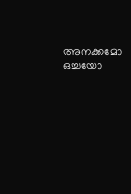അനക്കമോ ഒച്ചയോ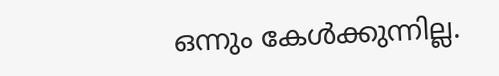ഒന്നും കേള്‍ക്കുന്നില്ല.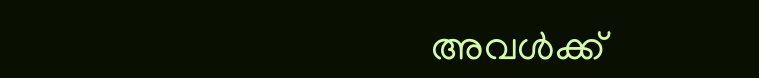അവള്‍ക്ക്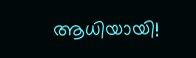ആധിയായി!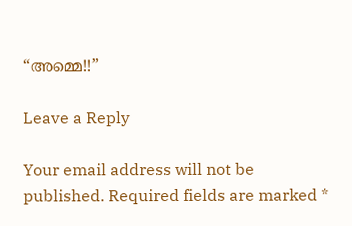“അമ്മെ!!”

Leave a Reply

Your email address will not be published. Required fields are marked *